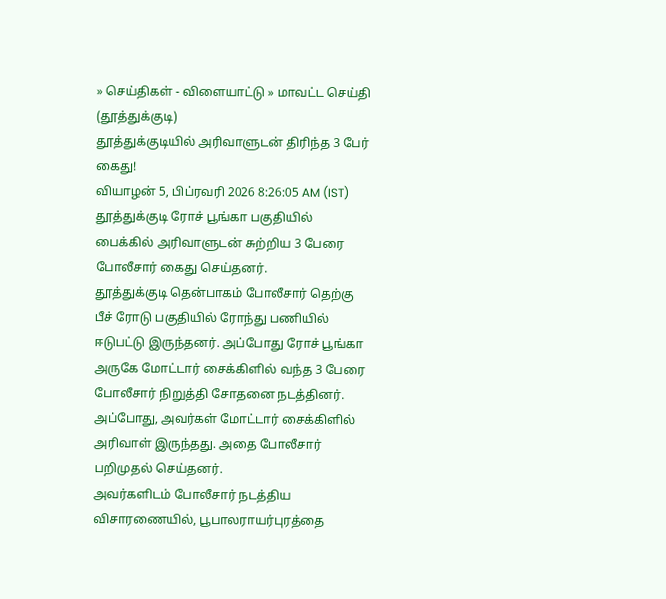» செய்திகள் - விளையாட்டு » மாவட்ட செய்தி (தூத்துக்குடி)
தூத்துக்குடியில் அரிவாளுடன் திரிந்த 3 பேர் கைது!
வியாழன் 5, பிப்ரவரி 2026 8:26:05 AM (IST)
தூத்துக்குடி ரோச் பூங்கா பகுதியில் பைக்கில் அரிவாளுடன் சுற்றிய 3 பேரை போலீசார் கைது செய்தனர்.
தூத்துக்குடி தென்பாகம் போலீசார் தெற்கு பீச் ரோடு பகுதியில் ரோந்து பணியில் ஈடுபட்டு இருந்தனர். அப்போது ரோச் பூங்கா அருகே மோட்டார் சைக்கிளில் வந்த 3 பேரை போலீசார் நிறுத்தி சோதனை நடத்தினர். அப்போது, அவர்கள் மோட்டார் சைக்கிளில் அரிவாள் இருந்தது. அதை போலீசார் பறிமுதல் செய்தனர்.
அவர்களிடம் போலீசார் நடத்திய விசாரணையில், பூபாலராயர்புரத்தை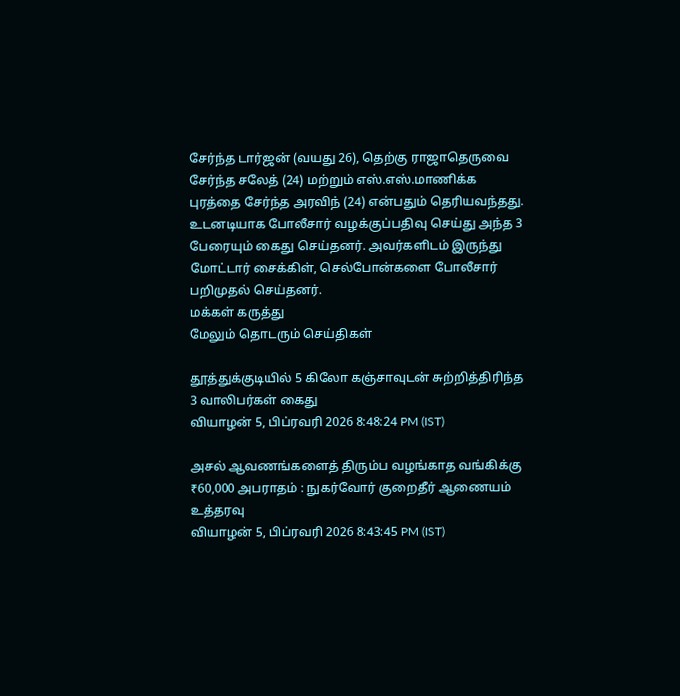சேர்ந்த டார்ஜன் (வயது 26), தெற்கு ராஜாதெருவை சேர்ந்த சலேத் (24) மற்றும் எஸ்.எஸ்.மாணிக்க புரத்தை சேர்ந்த அரவிந் (24) என்பதும் தெரியவந்தது. உடனடியாக போலீசார் வழக்குப்பதிவு செய்து அந்த 3 பேரையும் கைது செய்தனர். அவர்களிடம் இருந்து மோட்டார் சைக்கிள், செல்போன்களை போலீசார் பறிமுதல் செய்தனர்.
மக்கள் கருத்து
மேலும் தொடரும் செய்திகள்

தூத்துக்குடியில் 5 கிலோ கஞ்சாவுடன் சுற்றித்திரிந்த 3 வாலிபர்கள் கைது
வியாழன் 5, பிப்ரவரி 2026 8:48:24 PM (IST)

அசல் ஆவணங்களைத் திரும்ப வழங்காத வங்கிக்கு ₹60,000 அபராதம் : நுகர்வோர் குறைதீர் ஆணையம் உத்தரவு
வியாழன் 5, பிப்ரவரி 2026 8:43:45 PM (IST)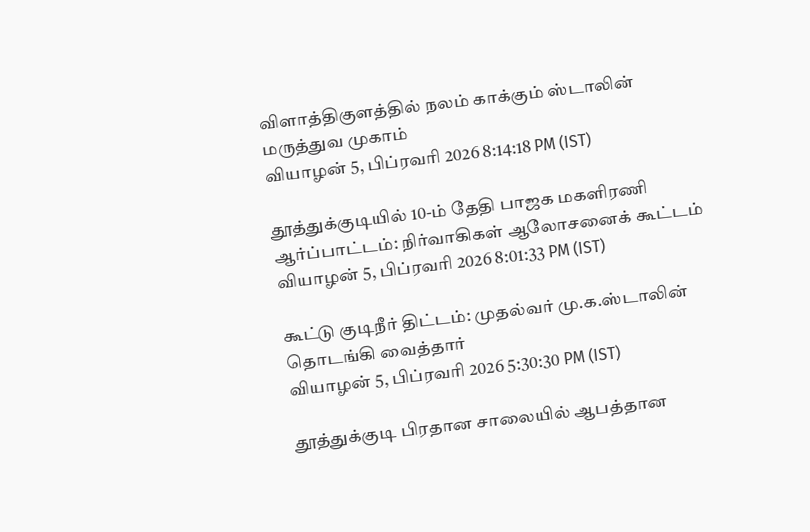விளாத்திகுளத்தில் நலம் காக்கும் ஸ்டாலின் மருத்துவ முகாம்
வியாழன் 5, பிப்ரவரி 2026 8:14:18 PM (IST)

தூத்துக்குடியில் 10-ம் தேதி பாஜக மகளிரணி ஆர்ப்பாட்டம்: நிர்வாகிகள் ஆலோசனைக் கூட்டம்
வியாழன் 5, பிப்ரவரி 2026 8:01:33 PM (IST)

கூட்டு குடிநீர் திட்டம்: முதல்வர் மு.க.ஸ்டாலின் தொடங்கி வைத்தார்
வியாழன் 5, பிப்ரவரி 2026 5:30:30 PM (IST)

தூத்துக்குடி பிரதான சாலையில் ஆபத்தான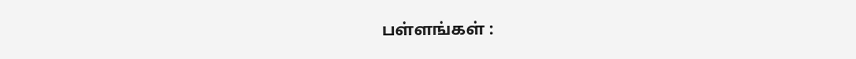பள்ளங்கள் :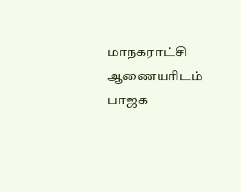மாநகராட்சி ஆணையரிடம் பாஜக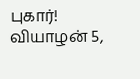புகார்!
வியாழன் 5,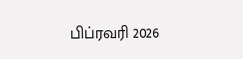பிப்ரவரி 2026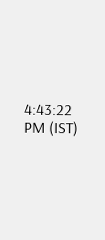4:43:22 PM (IST)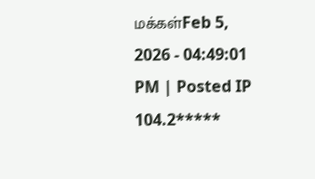மக்கள்Feb 5, 2026 - 04:49:01 PM | Posted IP 104.2*****